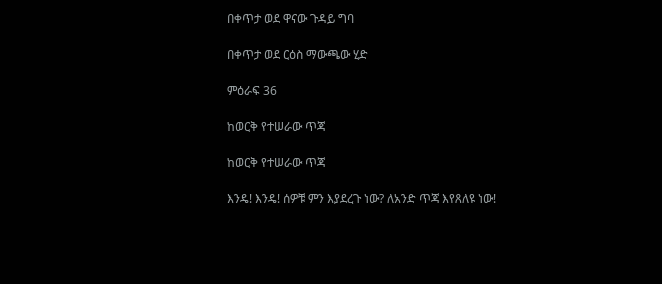በቀጥታ ወደ ዋናው ጉዳይ ግባ

በቀጥታ ወደ ርዕስ ማውጫው ሂድ

ምዕራፍ 36

ከወርቅ የተሠራው ጥጃ

ከወርቅ የተሠራው ጥጃ

እንዴ! እንዴ! ሰዎቹ ምን እያደረጉ ነው? ለአንድ ጥጃ እየጸለዩ ነው!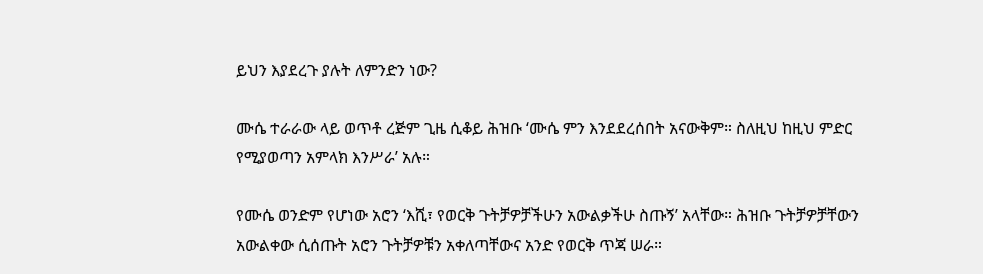ይህን እያደረጉ ያሉት ለምንድን ነው?

ሙሴ ተራራው ላይ ወጥቶ ረጅም ጊዜ ሲቆይ ሕዝቡ ‘ሙሴ ምን እንደደረሰበት አናውቅም። ስለዚህ ከዚህ ምድር የሚያወጣን አምላክ እንሥራ’ አሉ።

የሙሴ ወንድም የሆነው አሮን ‘እሺ፣ የወርቅ ጉትቻዎቻችሁን አውልቃችሁ ስጡኝ’ አላቸው። ሕዝቡ ጉትቻዎቻቸውን አውልቀው ሲሰጡት አሮን ጉትቻዎቹን አቀለጣቸውና አንድ የወርቅ ጥጃ ሠራ።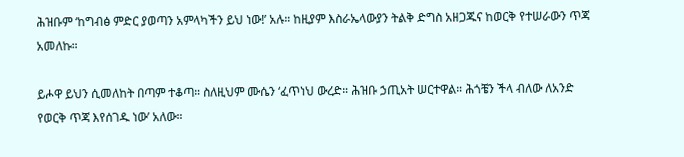ሕዝቡም ‘ከግብፅ ምድር ያወጣን አምላካችን ይህ ነው!’ አሉ። ከዚያም እስራኤላውያን ትልቅ ድግስ አዘጋጁና ከወርቅ የተሠራውን ጥጃ አመለኩ።

ይሖዋ ይህን ሲመለከት በጣም ተቆጣ። ስለዚህም ሙሴን ‘ፈጥነህ ውረድ። ሕዝቡ ኃጢአት ሠርተዋል። ሕጎቼን ችላ ብለው ለአንድ የወርቅ ጥጃ እየሰገዱ ነው’ አለው።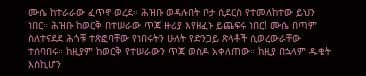ሙሴ ከተራራው ፈጥኖ ወረደ። ሕዝቡ ወዳሉበት ቦታ ሲደርስ የተመለከተው ይህን ነበር። ሕዝቡ ከወርቅ በተሠራው ጥጃ ዙሪያ እየዘፈኑ ይጨፍሩ ነበር! ሙሴ በጣም ስለተናደደ ሕጎቹ ተጽፎባቸው የነበሩትን ሁለት የድንጋይ ጽላቶች ሲወረውራቸው ተሰባበሩ። ከዚያም ከወርቅ የተሠራውን ጥጃ ወስዶ አቀለጠው። ከዚያ በኋላም ዱቄት እስኪሆን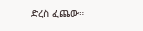ድረስ ፈጨው።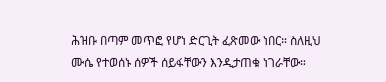ሕዝቡ በጣም መጥፎ የሆነ ድርጊት ፈጽመው ነበር። ስለዚህ ሙሴ የተወሰኑ ሰዎች ሰይፋቸውን እንዲታጠቁ ነገራቸው።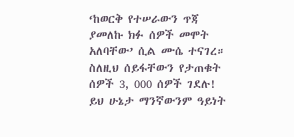‘ከወርቅ የተሠራውን ጥጃ ያመለኩ ክፉ ሰዎች መሞት አለባቸው’ ሲል ሙሴ ተናገረ። ስለዚህ ሰይፋቸውን የታጠቁት ሰዎች 3, 000 ሰዎች ገደሉ! ይህ ሁኔታ ማንኛውንም ዓይነት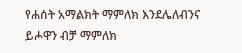የሐሰት አማልክት ማምለክ እንደሌለብንና ይሖዋን ብቻ ማምለክ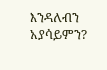እንዳለብን አያሳይምን?